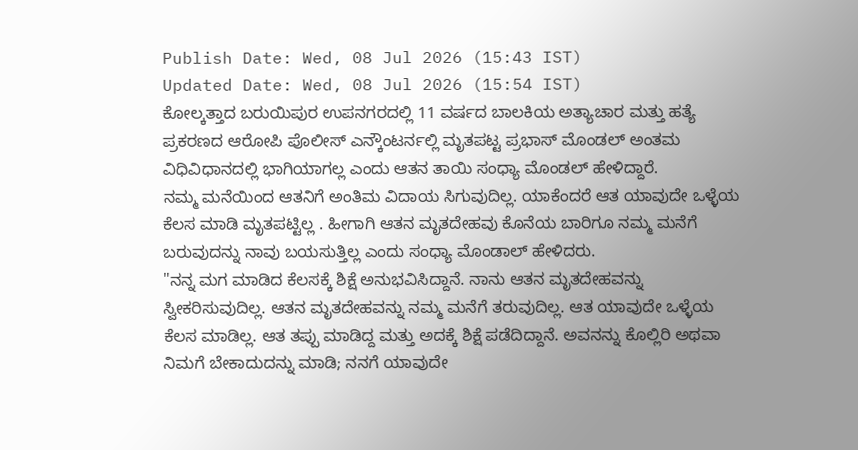Publish Date: Wed, 08 Jul 2026 (15:43 IST)
Updated Date: Wed, 08 Jul 2026 (15:54 IST)
ಕೋಲ್ಕತ್ತಾದ ಬರುಯಿಪುರ ಉಪನಗರದಲ್ಲಿ 11 ವರ್ಷದ ಬಾಲಕಿಯ ಅತ್ಯಾಚಾರ ಮತ್ತು ಹತ್ಯೆ ಪ್ರಕರಣದ ಆರೋಪಿ ಪೊಲೀಸ್ ಎನ್ಕೌಂಟರ್ನಲ್ಲಿ ಮೃತಪಟ್ಟ ಪ್ರಭಾಸ್ ಮೊಂಡಲ್ ಅಂತಮ ವಿಧಿವಿಧಾನದಲ್ಲಿ ಭಾಗಿಯಾಗಲ್ಲ ಎಂದು ಆತನ ತಾಯಿ ಸಂಧ್ಯಾ ಮೊಂಡಲ್ ಹೇಳಿದ್ದಾರೆ.
ನಮ್ಮ ಮನೆಯಿಂದ ಆತನಿಗೆ ಅಂತಿಮ ವಿದಾಯ ಸಿಗುವುದಿಲ್ಲ. ಯಾಕೆಂದರೆ ಆತ ಯಾವುದೇ ಒಳ್ಳೆಯ ಕೆಲಸ ಮಾಡಿ ಮೃತಪಟ್ಟಿಲ್ಲ . ಹೀಗಾಗಿ ಆತನ ಮೃತದೇಹವು ಕೊನೆಯ ಬಾರಿಗೂ ನಮ್ಮ ಮನೆಗೆ ಬರುವುದನ್ನು ನಾವು ಬಯಸುತ್ತಿಲ್ಲ ಎಂದು ಸಂಧ್ಯಾ ಮೊಂಡಾಲ್ ಹೇಳಿದರು.
"ನನ್ನ ಮಗ ಮಾಡಿದ ಕೆಲಸಕ್ಕೆ ಶಿಕ್ಷೆ ಅನುಭವಿಸಿದ್ದಾನೆ. ನಾನು ಆತನ ಮೃತದೇಹವನ್ನು ಸ್ವೀಕರಿಸುವುದಿಲ್ಲ. ಆತನ ಮೃತದೇಹವನ್ನು ನಮ್ಮ ಮನೆಗೆ ತರುವುದಿಲ್ಲ. ಆತ ಯಾವುದೇ ಒಳ್ಳೆಯ ಕೆಲಸ ಮಾಡಿಲ್ಲ. ಆತ ತಪ್ಪು ಮಾಡಿದ್ದ ಮತ್ತು ಅದಕ್ಕೆ ಶಿಕ್ಷೆ ಪಡೆದಿದ್ದಾನೆ. ಅವನನ್ನು ಕೊಲ್ಲಿರಿ ಅಥವಾ ನಿಮಗೆ ಬೇಕಾದುದನ್ನು ಮಾಡಿ; ನನಗೆ ಯಾವುದೇ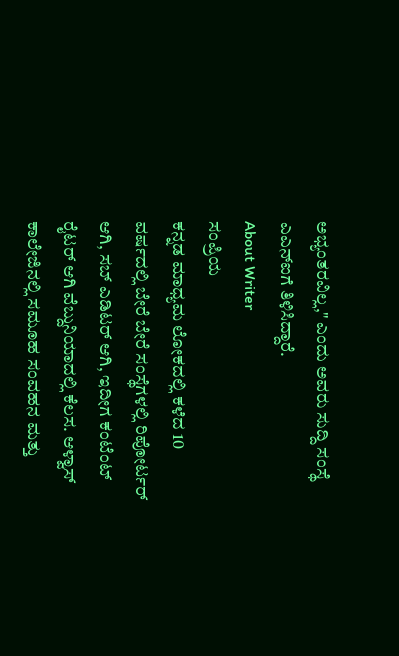ಅಭ್ಯಂತರವಿಲ್ಲ," ಎಂದು ಅವರು ಸುದ್ದಿ ಸಂಸ್ಥೆ ಎಎನ್ಐಗೆ ತಿಳಿಸಿದ್ದಾರೆ.
About Writer
ಸಂಪ್ರಿಯ
ಕನ್ನಡ ಮಾಧ್ಯಮ ಲೋಕದಲ್ಲಿ ಕಳೆದ 10 ವರ್ಷದಲ್ಲಿ ಬೇರೆ ಬೇರೆ ಸಂಸ್ಥೆಗಳಲ್ಲಿ ರಿಪೋರ್ಟರ್ ಆಗಿ, ಸಬ್ ಎಡಿಟರ್ ಆಗಿ, ಇದೀಗ ಕಂಟೆಂಟ್ ರೈಟರ್ ಆಗಿ ವೆಬ್ದುನಿಯಾದಲ್ಲಿ ಕೆಲಸ. ಆಳ್ವಾಸ್ ಕಾಲೇಜಿನಲ್ಲಿ ಸಮೂಹ ಸಂವಹನ ಮತ್ತು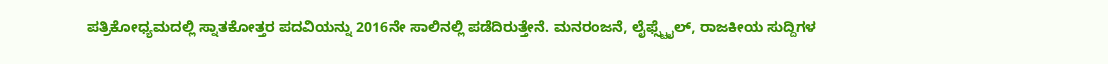ಪತ್ರಿಕೋಧ್ಯಮದಲ್ಲಿ ಸ್ನಾತಕೋತ್ತರ ಪದವಿಯನ್ನು 2016ನೇ ಸಾಲಿನಲ್ಲಿ ಪಡೆದಿರುತ್ತೇನೆ. ಮನರಂಜನೆ, ಲೈಫ್ಸ್ಟೈಲ್, ರಾಜಕೀಯ ಸುದ್ದಿಗಳ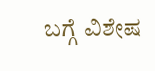ಬಗ್ಗೆ ವಿಶೇಷ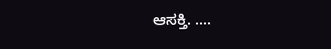ಆಸಕ್ತಿ. ....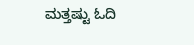ಮತ್ತಷ್ಟು ಓದಿ